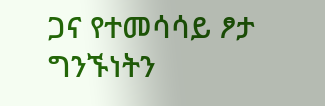ጋና የተመሳሳይ ፆታ ግንኙነትን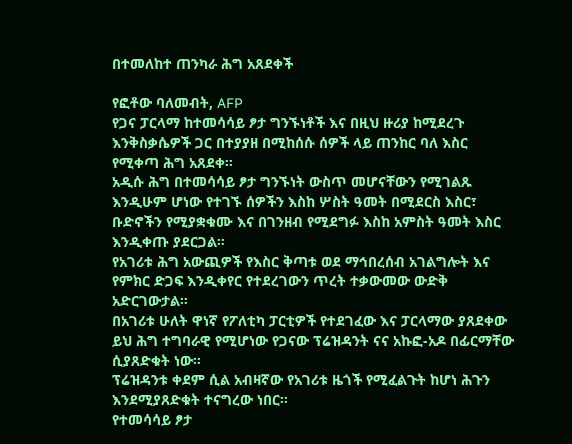በተመለከተ ጠንካራ ሕግ አጸደቀች

የፎቶው ባለመብት, AFP
የጋና ፓርላማ ከተመሳሳይ ፆታ ግንኙነቶች እና በዚህ ዙሪያ ከሚደረጉ እንቅስቃሴዎች ጋር በተያያዘ በሚከሰሱ ሰዎች ላይ ጠንከር ባለ እስር የሚቀጣ ሕግ አጸደቀ።
አዲሱ ሕግ በተመሳሳይ ፆታ ግንኙነት ውስጥ መሆናቸውን የሚገልጹ እንዲሁም ሆነው የተገኙ ሰዎችን እስከ ሦስት ዓመት በሚደርስ እስር፣ ቡድኖችን የሚያቋቁሙ እና በገንዘብ የሚደግፉ እስከ አምስት ዓመት እስር እንዲቀጡ ያደርጋል።
የአገሪቱ ሕግ አውጪዎች የእስር ቅጣቱ ወደ ማኅበረሰብ አገልግሎት እና የምክር ድጋፍ እንዲቀየር የተደረገውን ጥረት ተቃውመው ውድቅ አድርገውታል።
በአገሪቱ ሁለት ዋነኛ የፖለቲካ ፓርቲዎች የተደገፈው እና ፓርላማው ያጸደቀው ይህ ሕግ ተግባራዊ የሚሆነው የጋናው ፕሬዝዳንት ናና አኩፎ-አዶ በፊርማቸው ሲያጸድቁት ነው።
ፕሬዝዳንቱ ቀደም ሲል አብዛኛው የአገሪቱ ዜጎች የሚፈልጉት ከሆነ ሕጉን እንደሚያጸድቁት ተናግረው ነበር።
የተመሳሳይ ፆታ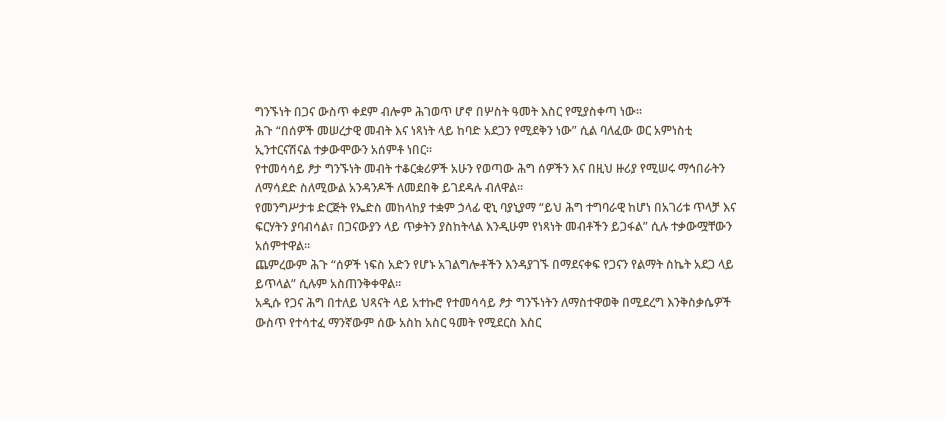ግንኙነት በጋና ውስጥ ቀደም ብሎም ሕገወጥ ሆኖ በሦስት ዓመት እስር የሚያስቀጣ ነው።
ሕጉ “በሰዎች መሠረታዊ መብት እና ነጻነት ላይ ከባድ አደጋን የሚደቅን ነው” ሲል ባለፈው ወር አምነስቲ ኢንተርናሽናል ተቃውሞውን አሰምቶ ነበር።
የተመሳሳይ ፆታ ግንኙነት መብት ተቆርቋሪዎች አሁን የወጣው ሕግ ሰዎችን እና በዚህ ዙሪያ የሚሠሩ ማኅበራትን ለማሳደድ ስለሚውል አንዳንዶች ለመደበቅ ይገደዳሉ ብለዋል።
የመንግሥታቱ ድርጅት የኤድስ መከላከያ ተቋም ኃላፊ ዊኒ ባያኒያማ “ይህ ሕግ ተግባራዊ ከሆነ በአገሪቱ ጥላቻ እና ፍርሃትን ያባብሳል፣ በጋናውያን ላይ ጥቃትን ያስከትላል እንዲሁም የነጻነት መብቶችን ይጋፋል” ሲሉ ተቃውሟቸውን አሰምተዋል።
ጨምረውም ሕጉ “ሰዎች ነፍስ አድን የሆኑ አገልግሎቶችን እንዳያገኙ በማደናቀፍ የጋናን የልማት ስኬት አደጋ ላይ ይጥላል” ሲሉም አስጠንቅቀዋል።
አዲሱ የጋና ሕግ በተለይ ህጻናት ላይ አተኩሮ የተመሳሳይ ፆታ ግንኙነትን ለማስተዋወቅ በሚደረግ እንቅስቃሴዎች ውስጥ የተሳተፈ ማንኛውም ሰው አስከ አስር ዓመት የሚደርስ እስር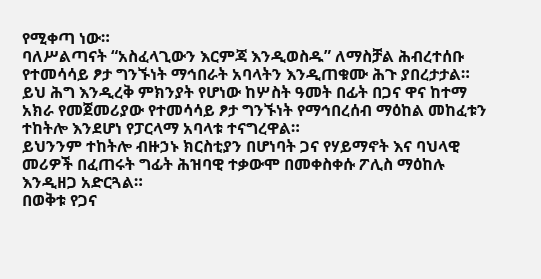የሚቀጣ ነው።
ባለሥልጣናት “አስፈላጊውን እርምጃ እንዲወስዱ” ለማስቻል ሕብረተሰቡ የተመሳሳይ ፆታ ግንኙነት ማኅበራት አባላትን እንዲጠቁሙ ሕጉ ያበረታታል።
ይህ ሕግ እንዲረቅ ምክንያት የሆነው ከሦስት ዓመት በፊት በጋና ዋና ከተማ አክራ የመጀመሪያው የተመሳሳይ ፆታ ግንኙነት የማኅበረሰብ ማዕከል መከፈቱን ተከትሎ እንደሆነ የፓርላማ አባላቱ ተናግረዋል።
ይህንንም ተከትሎ ብዙኃኑ ክርስቲያን በሆነባት ጋና የሃይማኖት እና ባህላዊ መሪዎች በፈጠሩት ግፊት ሕዝባዊ ተቃውሞ በመቀስቀሱ ፖሊስ ማዕከሉ እንዲዘጋ አድርጓል።
በወቅቱ የጋና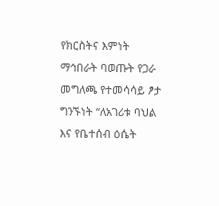የክርስትና እምነት ማኅበራት ባወጡት የጋራ መግለጫ የተመሳሳይ ፆታ ግንኙነት “ለአገሪቱ ባህል እና የቤተሰብ ዕሴት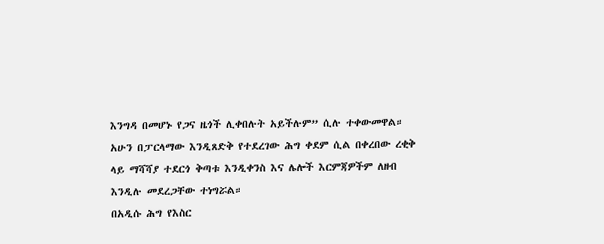እንግዳ በመሆኑ የጋና ዜጎች ሊቀበሉት አይችሉም” ሲሉ ተቀውመዋል።
አሁን በፓርላማው እንዲጸድቅ የተደረገው ሕግ ቀደም ሲል በቀረበው ረቂቅ ላይ ማሻሻያ ተደርጎ ቅጣቱ እንዲቀንስ እና ሌሎች እርምጃዎችም ለዘብ እንዲሉ መደረጋቸው ተነግሯል።
በአዲሱ ሕግ የእስር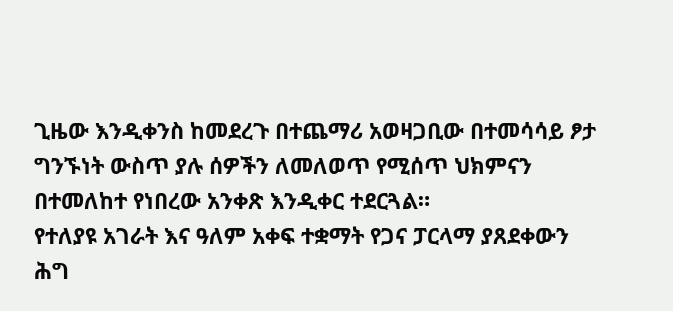ጊዜው እንዲቀንስ ከመደረጉ በተጨማሪ አወዛጋቢው በተመሳሳይ ፆታ ግንኙነት ውስጥ ያሉ ሰዎችን ለመለወጥ የሚሰጥ ህክምናን በተመለከተ የነበረው አንቀጽ እንዲቀር ተደርጓል።
የተለያዩ አገራት እና ዓለም አቀፍ ተቋማት የጋና ፓርላማ ያጸደቀውን ሕግ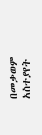በመቃወም አስተያየት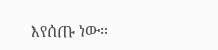እየሰጡ ነው።